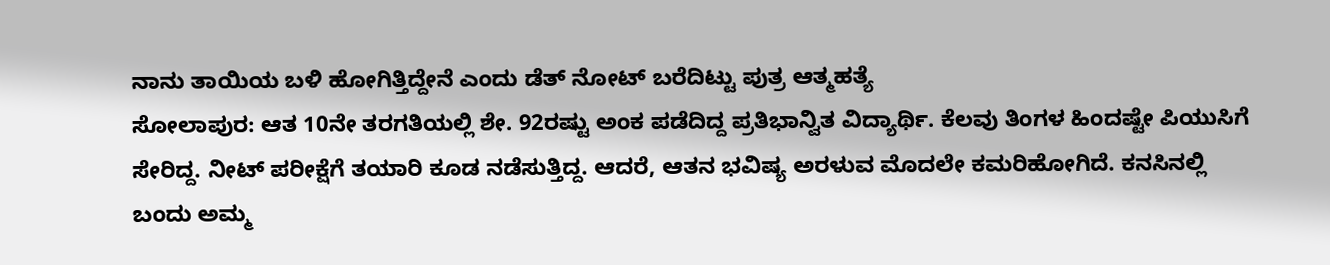ನಾನು ತಾಯಿಯ ಬಳಿ ಹೋಗಿತ್ತಿದ್ದೇನೆ ಎಂದು ಡೆತ್ ನೋಟ್ ಬರೆದಿಟ್ಟು ಪುತ್ರ ಆತ್ಮಹತ್ಯೆ
ಸೋಲಾಪುರ: ಆತ 10ನೇ ತರಗತಿಯಲ್ಲಿ ಶೇ. 92ರಷ್ಟು ಅಂಕ ಪಡೆದಿದ್ದ ಪ್ರತಿಭಾನ್ವಿತ ವಿದ್ಯಾರ್ಥಿ. ಕೆಲವು ತಿಂಗಳ ಹಿಂದಷ್ಟೇ ಪಿಯುಸಿಗೆ ಸೇರಿದ್ದ. ನೀಟ್ ಪರೀಕ್ಷೆಗೆ ತಯಾರಿ ಕೂಡ ನಡೆಸುತ್ತಿದ್ದ. ಆದರೆ, ಆತನ ಭವಿಷ್ಯ ಅರಳುವ ಮೊದಲೇ ಕಮರಿಹೋಗಿದೆ. ಕನಸಿನಲ್ಲಿ ಬಂದು ಅಮ್ಮ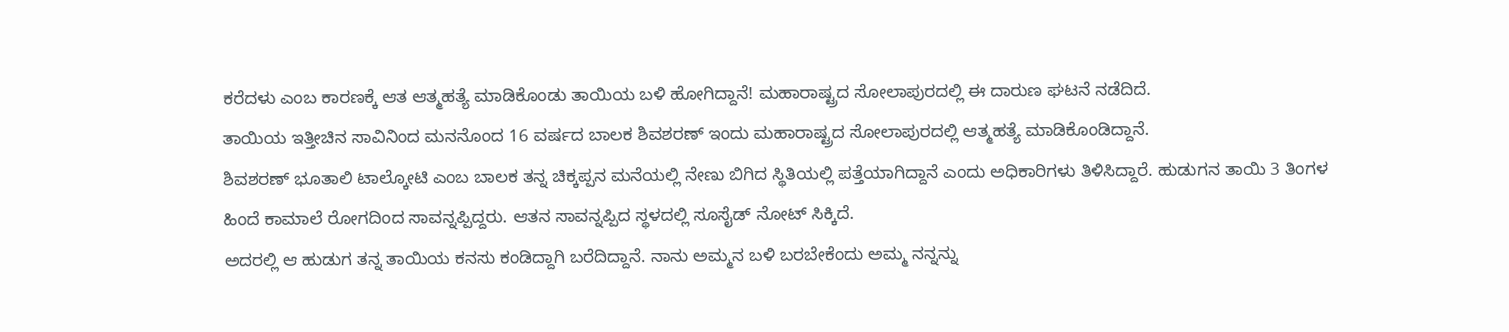ಕರೆದಳು ಎಂಬ ಕಾರಣಕ್ಕೆ ಆತ ಆತ್ಮಹತ್ಯೆ ಮಾಡಿಕೊಂಡು ತಾಯಿಯ ಬಳಿ ಹೋಗಿದ್ದಾನೆ! ಮಹಾರಾಷ್ಟ್ರದ ಸೋಲಾಪುರದಲ್ಲಿ ಈ ದಾರುಣ ಘಟನೆ ನಡೆದಿದೆ.
ತಾಯಿಯ ಇತ್ತೀಚಿನ ಸಾವಿನಿಂದ ಮನನೊಂದ 16 ವರ್ಷದ ಬಾಲಕ ಶಿವಶರಣ್ ಇಂದು ಮಹಾರಾಷ್ಟ್ರದ ಸೋಲಾಪುರದಲ್ಲಿ ಆತ್ಮಹತ್ಯೆ ಮಾಡಿಕೊಂಡಿದ್ದಾನೆ.
ಶಿವಶರಣ್ ಭೂತಾಲಿ ಟಾಲ್ಕೋಟಿ ಎಂಬ ಬಾಲಕ ತನ್ನ ಚಿಕ್ಕಪ್ಪನ ಮನೆಯಲ್ಲಿ ನೇಣು ಬಿಗಿದ ಸ್ಥಿತಿಯಲ್ಲಿ ಪತ್ತೆಯಾಗಿದ್ದಾನೆ ಎಂದು ಅಧಿಕಾರಿಗಳು ತಿಳಿಸಿದ್ದಾರೆ. ಹುಡುಗನ ತಾಯಿ 3 ತಿಂಗಳ ಹಿಂದೆ ಕಾಮಾಲೆ ರೋಗದಿಂದ ಸಾವನ್ನಪ್ಪಿದ್ದರು. ಆತನ ಸಾವನ್ನಪ್ಪಿದ ಸ್ಥಳದಲ್ಲಿ ಸೂಸೈಡ್ ನೋಟ್ ಸಿಕ್ಕಿದೆ.
ಅದರಲ್ಲಿ ಆ ಹುಡುಗ ತನ್ನ ತಾಯಿಯ ಕನಸು ಕಂಡಿದ್ದಾಗಿ ಬರೆದಿದ್ದಾನೆ. ನಾನು ಅಮ್ಮನ ಬಳಿ ಬರಬೇಕೆಂದು ಅಮ್ಮ ನನ್ನನ್ನು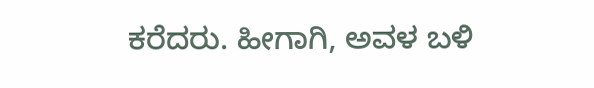ಕರೆದರು. ಹೀಗಾಗಿ, ಅವಳ ಬಳಿ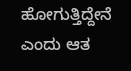ಹೋಗುತ್ತಿದ್ದೇನೆ ಎಂದು ಆತ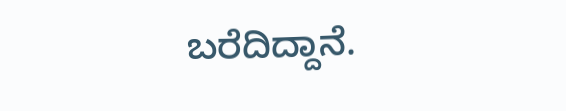ಬರೆದಿದ್ದಾನೆ.